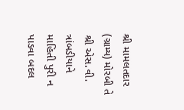શ્રી મામલતદાર (ગ્રામ્ય) મોરબી તે શ્રી એસ.વી. ત્રાંબડીયાને માહિતી પુરી ન પાડવા બદલ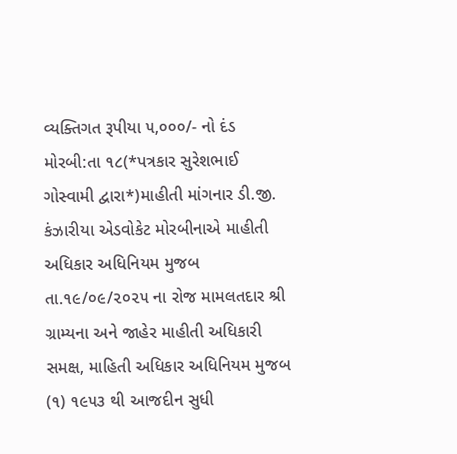વ્યક્તિગત રૂપીયા ૫,૦૦૦/- નો દંડ
મોરબી:તા ૧૮(*પત્રકાર સુરેશભાઈ ગોસ્વામી દ્વારા*)માહીતી માંગનાર ડી.જી. કંઝારીયા એડવોકેટ મોરબીનાએ માહીતી અધિકાર અધિનિયમ મુજબ તા.૧૯/૦૯/૨૦૨૫ ના રોજ મામલતદાર શ્રી ગ્રામ્યના અને જાહેર માહીતી અધિકારી સમક્ષ, માહિતી અધિકાર અધિનિયમ મુજબ (૧) ૧૯૫૩ થી આજદીન સુધી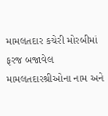મામલતદાર કચેરી મોરબીમાં ફરજ બજાવેલ મામલતદારશ્રીઓના નામ અને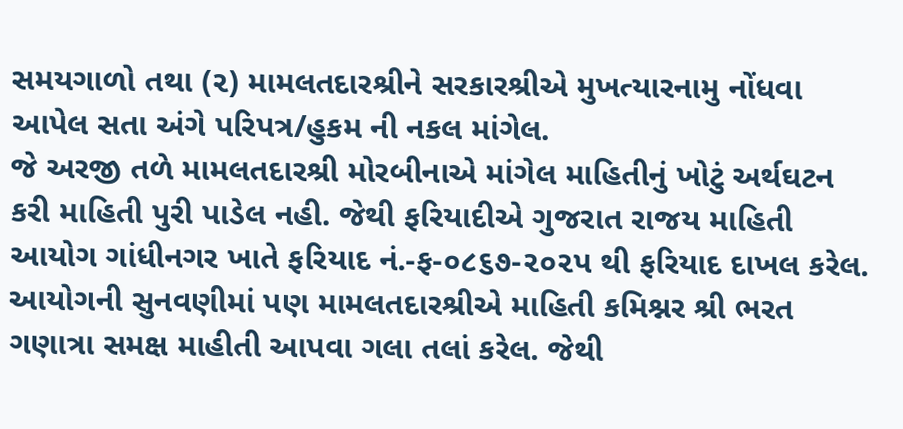સમયગાળો તથા (૨) મામલતદારશ્રીને સરકારશ્રીએ મુખત્યારનામુ નોંધવા આપેલ સતા અંગે પરિપત્ર/હુકમ ની નકલ માંગેલ.
જે અરજી તળે મામલતદારશ્રી મોરબીનાએ માંગેલ માહિતીનું ખોટું અર્થઘટન કરી માહિતી પુરી પાડેલ નહી. જેથી ફરિયાદીએ ગુજરાત રાજય માહિતી આયોગ ગાંધીનગર ખાતે ફરિયાદ નં.-ફ-૦૮૬૭-૨૦૨પ થી ફરિયાદ દાખલ કરેલ.
આયોગની સુનવણીમાં પણ મામલતદારશ્રીએ માહિતી કમિશ્નર શ્રી ભરત ગણાત્રા સમક્ષ માહીતી આપવા ગલા તલાં કરેલ. જેથી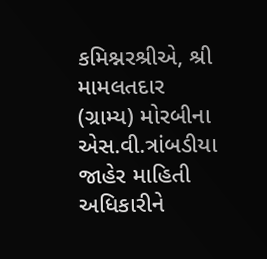કમિશ્નરશ્રીએ, શ્રી મામલતદાર (ગ્રામ્ય) મોરબીના એસ.વી.ત્રાંબડીયા જાહેર માહિતી અધિકારીને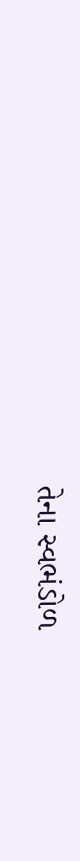તેના સ્વભંડોળ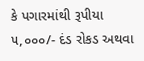કે પગારમાંથી રૂપીયા ૫,૦૦૦/- દંડ રોકડ અથવા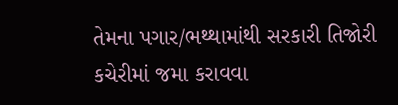તેમના પગાર/ભથ્થામાંથી સરકારી તિજોરી કચેરીમાં જમા કરાવવા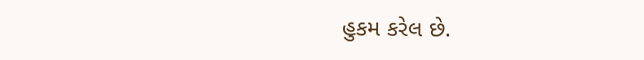હુકમ કરેલ છે.